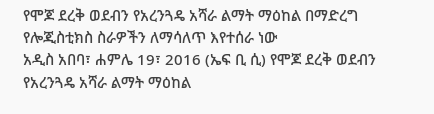የሞጆ ደረቅ ወደብን የአረንጓዴ አሻራ ልማት ማዕከል በማድረግ የሎጂስቲክስ ስራዎችን ለማሳለጥ እየተሰራ ነው
አዲስ አበባ፣ ሐምሌ 19፣ 2016 (ኤፍ ቢ ሲ) የሞጆ ደረቅ ወደብን የአረንጓዴ አሻራ ልማት ማዕከል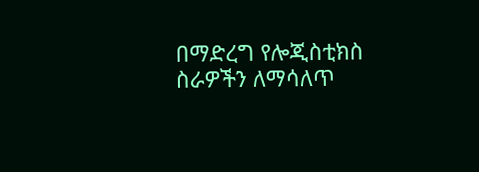በማድረግ የሎጂስቲክስ ስራዎችን ለማሳለጥ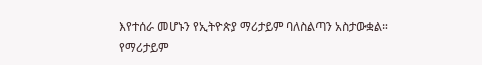እየተሰራ መሆኑን የኢትዮጵያ ማሪታይም ባለስልጣን አስታውቋል።
የማሪታይም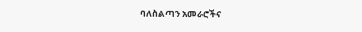ባለስልጣን አመራሮችና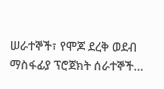ሠራተኞች፣ የሞጆ ደረቅ ወደብ ማስፋፊያ ፕሮጀክት ሰራተኞች…